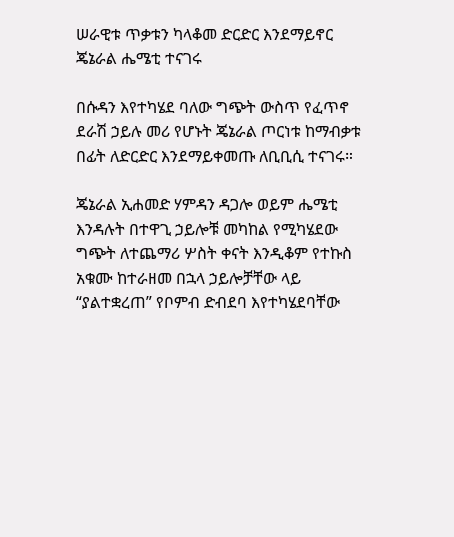ሠራዊቱ ጥቃቱን ካላቆመ ድርድር እንደማይኖር ጄኔራል ሔሜቲ ተናገሩ

በሱዳን እየተካሄደ ባለው ግጭት ውስጥ የፈጥኖ ደራሽ ኃይሉ መሪ የሆኑት ጄኔራል ጦርነቱ ከማብቃቱ በፊት ለድርድር እንደማይቀመጡ ለቢቢሲ ተናገሩ።

ጄኔራል ኢሐመድ ሃምዳን ዳጋሎ ወይም ሔሜቲ እንዳሉት በተዋጊ ኃይሎቹ መካከል የሚካሄደው ግጭት ለተጨማሪ ሦስት ቀናት እንዲቆም የተኩስ አቁሙ ከተራዘመ በኋላ ኃይሎቻቸው ላይ “ያልተቋረጠ” የቦምብ ድብደባ እየተካሄደባቸው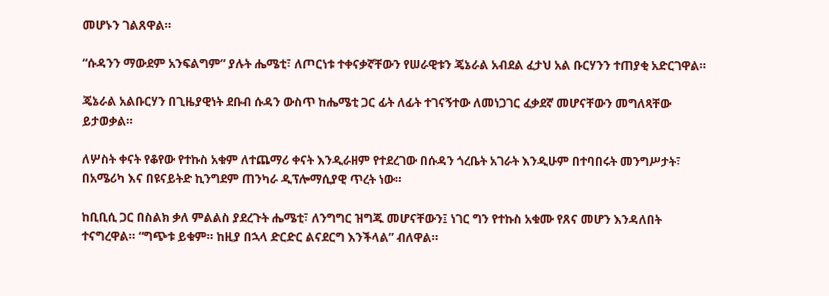መሆኑን ገልጸዋል።

“ሱዳንን ማውደም አንፍልግም” ያሉት ሔሜቲ፣ ለጦርነቱ ተቀናቃኛቸውን የሠራዊቱን ጄኔራል አብደል ፈታህ አል ቡርሃንን ተጠያቂ አድርገዋል።

ጄኔራል አልቡርሃን በጊዜያዊነት ደቡብ ሱዳን ውስጥ ከሔሜቲ ጋር ፊት ለፊት ተገናኝተው ለመነጋገር ፈቃደኛ መሆናቸውን መግለጻቸው ይታወቃል።

ለሦስት ቀናት የቆየው የተኩስ አቁም ለተጨማሪ ቀናት እንዲራዘም የተደረገው በሱዳን ጎረቤት አገራት እንዲሁም በተባበሩት መንግሥታት፣ በአሜሪካ እና በዩናይትድ ኪንግደም ጠንካራ ዲፕሎማሲያዊ ጥረት ነው።

ከቢቢሲ ጋር በስልክ ቃለ ምልልስ ያደረጉት ሔሜቲ፣ ለንግግር ዝግጁ መሆናቸውን፤ ነገር ግን የተኩስ አቁሙ የጸና መሆን እንዳለበት ተናግረዋል። “ግጭቱ ይቁም። ከዚያ በኋላ ድርድር ልናደርግ እንችላል” ብለዋል።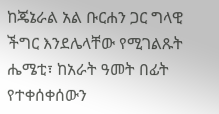ከጄኔራል አል ቡርሐን ጋር ግላዊ ችግር እንደሌላቸው የሚገልጹት ሔሜቲ፣ ከአራት ዓመት በፊት የተቀሰቀሰውን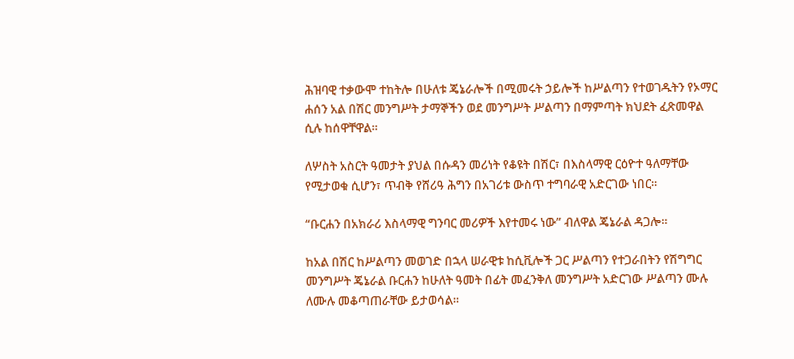ሕዝባዊ ተቃውሞ ተከትሎ በሁለቱ ጄኔራሎች በሚመሩት ኃይሎች ከሥልጣን የተወገዱትን የኦማር ሐሰን አል በሽር መንግሥት ታማኞችን ወደ መንግሥት ሥልጣን በማምጣት ክህደት ፈጽመዋል ሲሉ ከሰዋቸዋል።

ለሦስት አስርት ዓመታት ያህል በሱዳን መሪነት የቆዩት በሽር፣ በእስላማዊ ርዕዮተ ዓለማቸው የሚታወቁ ሲሆን፣ ጥብቅ የሸሪዓ ሕግን በአገሪቱ ውስጥ ተግባራዊ አድርገው ነበር።

“ቡርሐን በአክራሪ እስላማዊ ግንባር መሪዎች እየተመሩ ነው” ብለዋል ጄኔራል ዳጋሎ።

ከአል በሽር ከሥልጣን መወገድ በኋላ ሠራዊቱ ከሲቪሎች ጋር ሥልጣን የተጋራበትን የሽግግር መንግሥት ጄኔራል ቡርሐን ከሁለት ዓመት በፊት መፈንቅለ መንግሥት አድርገው ሥልጣን ሙሉ ለሙሉ መቆጣጠራቸው ይታወሳል።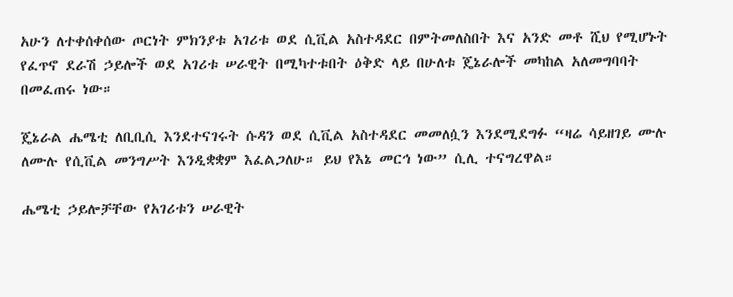አሁን ለተቀሰቀሰው ጦርነት ምክንያቱ አገሪቱ ወደ ሲቪል አስተዳደር በምትመለስበት እና አንድ መቶ ሺህ የሚሆኑት የፈጥኖ ደራሽ ኃይሎች ወደ አገሪቱ ሠራዊት በሚካተቱበት ዕቅድ ላይ በሁለቱ ጄኔራሎች መካከል አለመግባባት በመፈጠሩ ነው።

ጄኔራል ሔሜቲ ለቢቢሲ እንደተናገሩት ሱዳን ወደ ሲቪል አስተዳደር መመለሷን እንደሚደግፉ “ዛሬ ሳይዘገይ ሙሉ ለሙሉ የሲቪል መንግሥት እንዲቋቋም እፈልጋለሁ። ይህ የእኔ መርኅ ነው” ሲሊ ተናግረዋል።

ሔሜቲ ኃይሎቻቸው የአገሪቱን ሠራዊት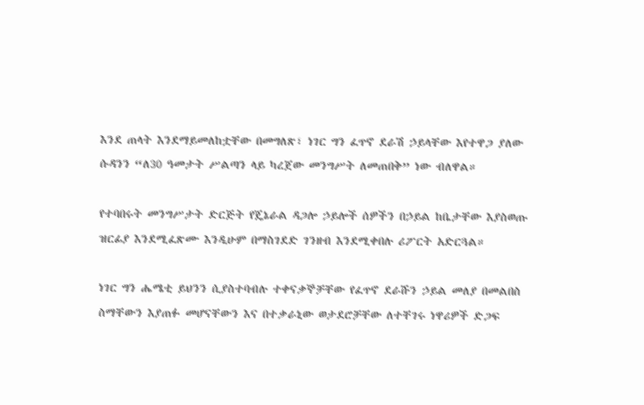እንደ ጠላት እንደማይመለከቷቸው በመግለጽ፣ ነገር ግን ፈጥኖ ደራሽ ኃይላቸው እየተዋጋ ያለው ሱዳንን “ለ30 ዓመታት ሥልጣን ላይ ካረጀው መንግሥት ለመጠበቅ” ነው ብለዋል።

የተባበሩት መንግሥታት ድርጅት የጄኔራል ዳጋሎ ኃይሎች ሰዎችን በኃይል ከቤታቸው እያስወጡ ዝርፊያ እንደሚፈጽሙ እንዲሁም በማስገደድ ገንዘብ እንደሚቀበሉ ሪፖርት አድርጓል።

ነገር ግን ሔሜቲ ይህንን ሲያስተባብሉ ተቀናቃኞቻቸው የፈጥኖ ደራሹን ኃይል መለያ በመልበስ ስማቸውን እያጠፉ መሆናቸውን እና በተቃራኒው ወታደሮቻቸው ለተቸገሩ ነዋሪዎች ድጋፍ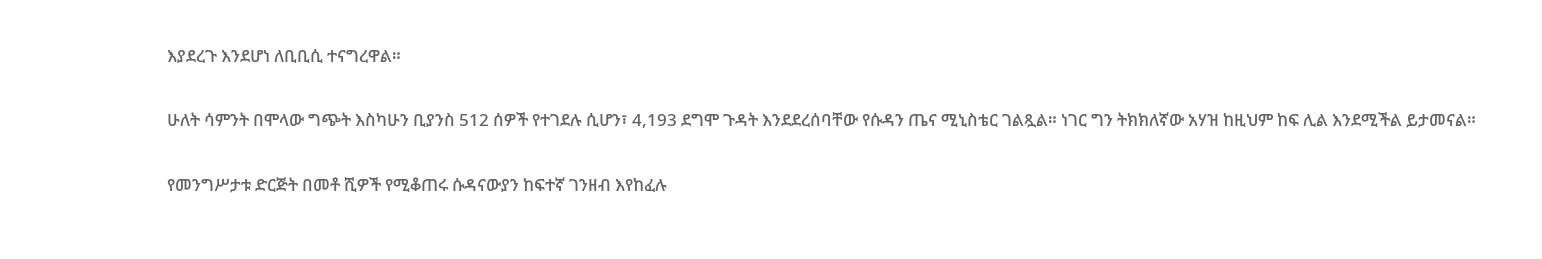እያደረጉ እንደሆነ ለቢቢሲ ተናግረዋል።

ሁለት ሳምንት በሞላው ግጭት እስካሁን ቢያንስ 512 ሰዎች የተገደሉ ሲሆን፣ 4,193 ደግሞ ጉዳት እንደደረሰባቸው የሱዳን ጤና ሚኒስቴር ገልጿል። ነገር ግን ትክክለኛው አሃዝ ከዚህም ከፍ ሊል እንደሚችል ይታመናል።

የመንግሥታቱ ድርጅት በመቶ ሺዎች የሚቆጠሩ ሱዳናውያን ከፍተኛ ገንዘብ እየከፈሉ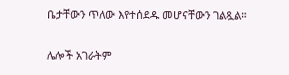ቤታቸውን ጥለው እየተሰደዱ መሆናቸውን ገልጿል።

ሌሎች አገራትም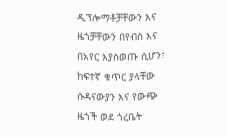ዲፕሎማቶቻቸውን እና ዜጎቻቸውን በየብስ እና በአየር እያስወጡ ሲሆን፣ ከፍተኛ ቁጥር ያላቸው ሱዳናውያን እና የውጭ ዜጎች ወደ ጎረቤት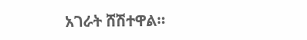አገራት ሸሽተዋል።